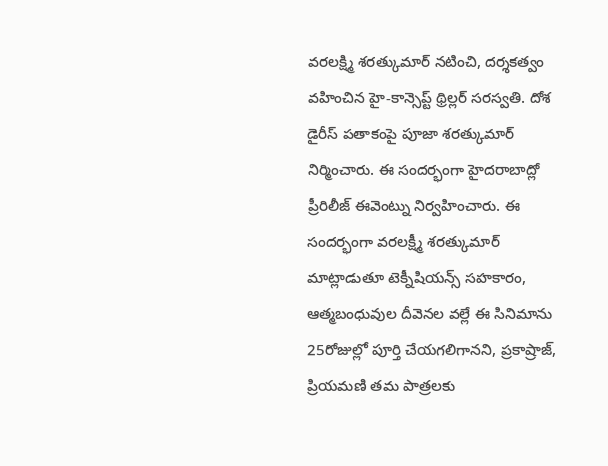వరలక్ష్మి శరత్కుమార్ నటించి, దర్శకత్వం వహించిన హై-కాన్సెప్ట్ థ్రిల్లర్ సరస్వతి. దోశ డైరీస్ పతాకంపై పూజా శరత్కుమార్ నిర్మించారు. ఈ సందర్భంగా హైదరాబాద్లో ప్రీరిలీజ్ ఈవెంట్ను నిర్వహించారు. ఈ సందర్భంగా వరలక్ష్మీ శరత్కుమార్ మాట్లాడుతూ టెక్నీషియన్స్ సహకారం, ఆత్మబంధువుల దీవెనల వల్లే ఈ సినిమాను 25రోజుల్లో పూర్తి చేయగలిగానని, ప్రకాష్రాజ్, ప్రియమణి తమ పాత్రలకు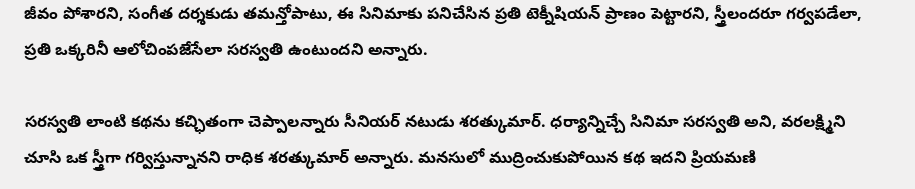జీవం పోశారని, సంగీత దర్శకుడు తమన్తోపాటు, ఈ సినిమాకు పనిచేసిన ప్రతి టెక్నీషియన్ ప్రాణం పెట్టారని, స్త్రీలందరూ గర్వపడేలా, ప్రతి ఒక్కరినీ ఆలోచింపజేసేలా సరస్వతి ఉంటుందని అన్నారు.

సరస్వతి లాంటి కథను కచ్ఛితంగా చెప్పాలన్నారు సీనియర్ నటుడు శరత్కుమార్. ధర్యాన్నిచ్చే సినిమా సరస్వతి అని, వరలక్ష్మిని చూసి ఒక స్త్రీగా గర్విస్తున్నానని రాధిక శరత్కుమార్ అన్నారు. మనసులో ముద్రించుకుపోయిన కథ ఇదని ప్రియమణి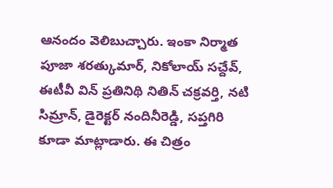ఆనందం వెలిబుచ్చారు. ఇంకా నిర్మాత పూజా శరత్కుమార్, నికోలాయ్ సచ్దేవ్, ఈటీవీ విన్ ప్రతినిథి నితిన్ చక్రవర్తి, నటి సిమ్రాన్, డైరెక్టర్ నందినీరెడ్డి, సప్తగిరి కూడా మాట్లాడారు. ఈ చిత్రం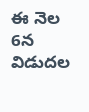ఈ నెల 6న విడుదల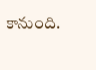కానుంది.